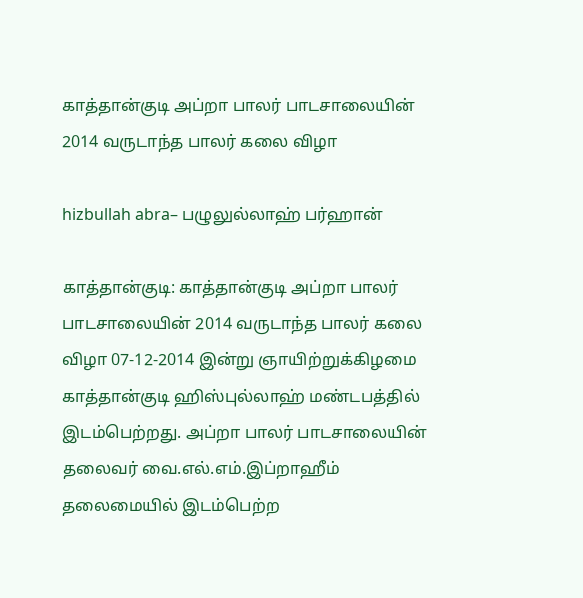காத்தான்குடி அப்றா பாலர் பாடசாலையின் 2014 வருடாந்த பாலர் கலை விழா

hizbullah abra– பழுலுல்லாஹ் பர்ஹான்

காத்தான்குடி: காத்தான்குடி அப்றா பாலர் பாடசாலையின் 2014 வருடாந்த பாலர் கலை விழா 07-12-2014 இன்று ஞாயிற்றுக்கிழமை காத்தான்குடி ஹிஸ்புல்லாஹ் மண்டபத்தில் இடம்பெற்றது. அப்றா பாலர் பாடசாலையின் தலைவர் வை.எல்.எம்.இப்றாஹீம் தலைமையில் இடம்பெற்ற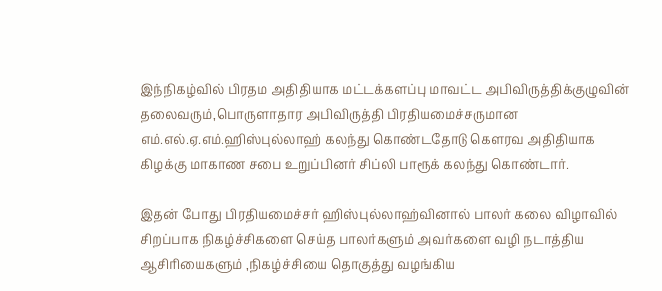இந்நிகழ்வில் பிரதம அதிதியாக மட்டக்களப்பு மாவட்ட அபிவிருத்திக்குழுவின் தலைவரும்,பொருளாதார அபிவிருத்தி பிரதியமைச்சருமான எம்.எல்.ஏ.எம்.ஹிஸ்புல்லாஹ் கலந்து கொண்டதோடு கௌரவ அதிதியாக கிழக்கு மாகாண சபை உறுப்பினர் சிப்லி பாரூக் கலந்து கொண்டார்.

இதன் போது பிரதியமைச்சர் ஹிஸ்புல்லாஹ்வினால் பாலர் கலை விழாவில் சிறப்பாக நிகழ்ச்சிகளை செய்த பாலர்களும் அவர்களை வழி நடாத்திய ஆசிரியைகளும் ,நிகழ்ச்சியை தொகுத்து வழங்கிய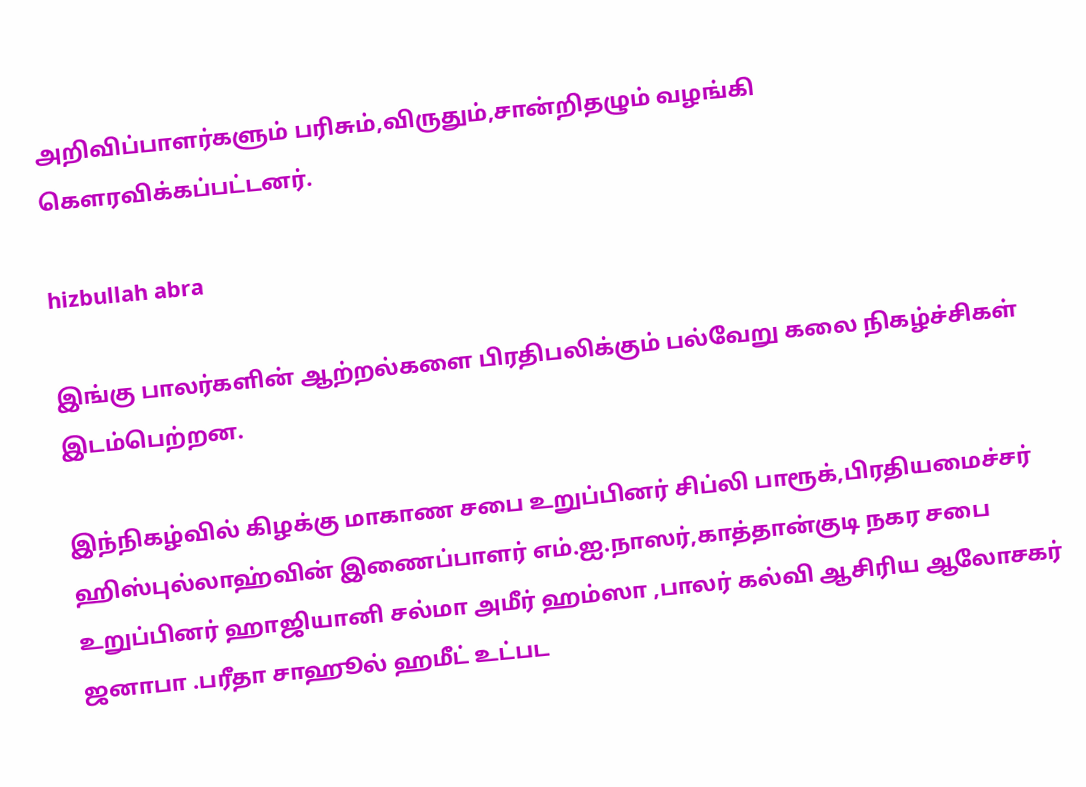அறிவிப்பாளர்களும் பரிசும்,விருதும்,சான்றிதழும் வழங்கி கௌரவிக்கப்பட்டனர்.

hizbullah abra

இங்கு பாலர்களின் ஆற்றல்களை பிரதிபலிக்கும் பல்வேறு கலை நிகழ்ச்சிகள் இடம்பெற்றன.

இந்நிகழ்வில் கிழக்கு மாகாண சபை உறுப்பினர் சிப்லி பாரூக்,பிரதியமைச்சர் ஹிஸ்புல்லாஹ்வின் இணைப்பாளர் எம்.ஐ.நாஸர்,காத்தான்குடி நகர சபை உறுப்பினர் ஹாஜியானி சல்மா அமீர் ஹம்ஸா ,பாலர் கல்வி ஆசிரிய ஆலோசகர் ஜனாபா .பரீதா சாஹூல் ஹமீட் உட்பட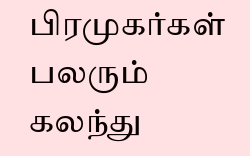பிரமுகர்கள் பலரும் கலந்து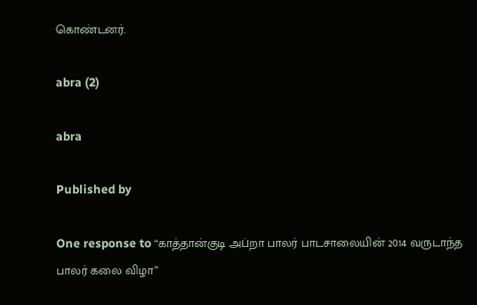கொண்டனர்.

abra (2)

abra

Published by

One response to “காத்தான்குடி அப்றா பாலர் பாடசாலையின் 2014 வருடாந்த பாலர் கலை விழா”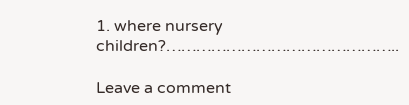1. where nursery children?………………………………………..

Leave a comment